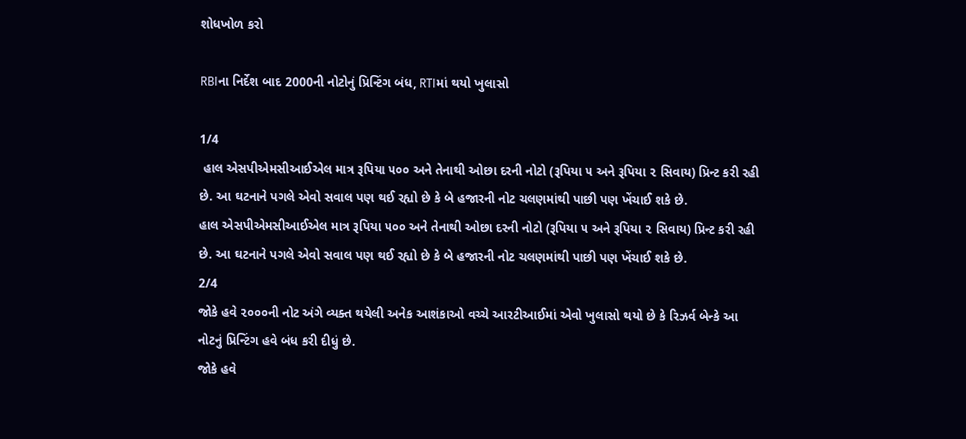શોધખોળ કરો

RBIના નિર્દેશ બાદ 2000ની નોટોનું પ્રિન્ટિંગ બંધ, RTIમાં થયો ખુલાસો

1/4
 હાલ એસપીએમસીઆઈએલ માત્ર રૂપિયા ૫૦૦ અને તેનાથી ઓછા દરની નોટો (રૂપિયા ૫ અને રૂપિયા ૨ સિવાય) પ્રિન્ટ કરી રહી છે. આ ઘટનાને પગલે એવો સવાલ પણ થઈ રહ્યો છે કે બે હજારની નોટ ચલણમાંથી પાછી પણ ખેંચાઈ શકે છે.
હાલ એસપીએમસીઆઈએલ માત્ર રૂપિયા ૫૦૦ અને તેનાથી ઓછા દરની નોટો (રૂપિયા ૫ અને રૂપિયા ૨ સિવાય) પ્રિન્ટ કરી રહી છે. આ ઘટનાને પગલે એવો સવાલ પણ થઈ રહ્યો છે કે બે હજારની નોટ ચલણમાંથી પાછી પણ ખેંચાઈ શકે છે.
2/4
જોકે હવે ૨૦૦૦ની નોટ અંગે વ્યક્ત થયેલી અનેક આશંકાઓ વચ્ચે આરટીઆઈમાં એવો ખુલાસો થયો છે કે રિઝર્વ બેન્કે આ નોટનું પ્રિન્ટિંગ હવે બંધ કરી દીધું છે.
જોકે હવે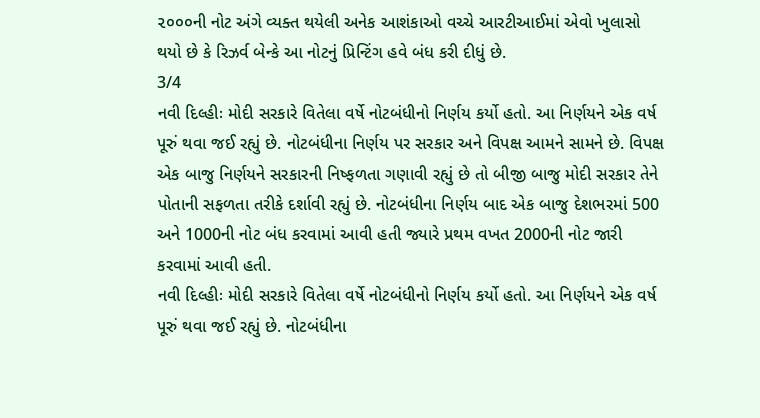૨૦૦૦ની નોટ અંગે વ્યક્ત થયેલી અનેક આશંકાઓ વચ્ચે આરટીઆઈમાં એવો ખુલાસો થયો છે કે રિઝર્વ બેન્કે આ નોટનું પ્રિન્ટિંગ હવે બંધ કરી દીધું છે.
3/4
નવી દિલ્હીઃ મોદી સરકારે વિતેલા વર્ષે નોટબંધીનો નિર્ણય કર્યો હતો. આ નિર્ણયને એક વર્ષ પૂરું થવા જઈ રહ્યું છે. નોટબંધીના નિર્ણય પર સરકાર અને વિપક્ષ આમને સામને છે. વિપક્ષ એક બાજુ નિર્ણયને સરકારની નિષ્ફળતા ગણાવી રહ્યું છે તો બીજી બાજુ મોદી સરકાર તેને પોતાની સફળતા તરીકે દર્શાવી રહ્યું છે. નોટબંધીના નિર્ણય બાદ એક બાજુ દેશભરમાં 500 અને 1000ની નોટ બંધ કરવામાં આવી હતી જ્યારે પ્રથમ વખત 2000ની નોટ જારી કરવામાં આવી હતી.
નવી દિલ્હીઃ મોદી સરકારે વિતેલા વર્ષે નોટબંધીનો નિર્ણય કર્યો હતો. આ નિર્ણયને એક વર્ષ પૂરું થવા જઈ રહ્યું છે. નોટબંધીના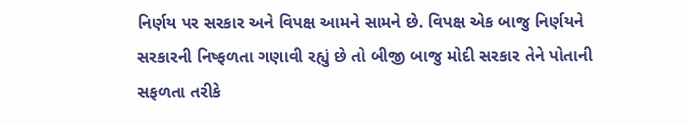નિર્ણય પર સરકાર અને વિપક્ષ આમને સામને છે. વિપક્ષ એક બાજુ નિર્ણયને સરકારની નિષ્ફળતા ગણાવી રહ્યું છે તો બીજી બાજુ મોદી સરકાર તેને પોતાની સફળતા તરીકે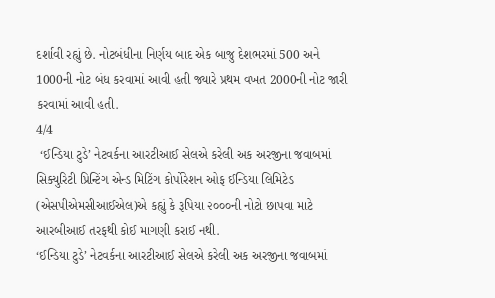દર્શાવી રહ્યું છે. નોટબંધીના નિર્ણય બાદ એક બાજુ દેશભરમાં 500 અને 1000ની નોટ બંધ કરવામાં આવી હતી જ્યારે પ્રથમ વખત 2000ની નોટ જારી કરવામાં આવી હતી.
4/4
 ‘ઈન્ડિયા ટુડે’ નેટવર્કના આરટીઆઈ સેલએ કરેલી અક અરજીના જવાબમાં સિક્યુરિટી પ્રિન્ટિંગ એન્ડ મિટિંગ કોર્પોરેશન ઓફ ઈન્ડિયા લિમિટેડ (એસપીએમસીઆઈએલ)એ કહ્યું કે રૂપિયા ૨૦૦૦ની નોટો છાપવા માટે આરબીઆઈ તરફથી કોઈ માગણી કરાઈ નથી.
‘ઈન્ડિયા ટુડે’ નેટવર્કના આરટીઆઈ સેલએ કરેલી અક અરજીના જવાબમાં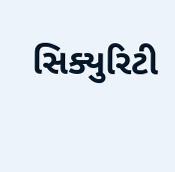સિક્યુરિટી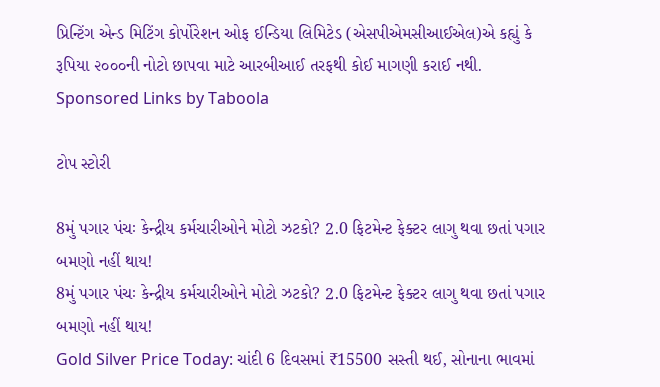પ્રિન્ટિંગ એન્ડ મિટિંગ કોર્પોરેશન ઓફ ઈન્ડિયા લિમિટેડ (એસપીએમસીઆઈએલ)એ કહ્યું કે રૂપિયા ૨૦૦૦ની નોટો છાપવા માટે આરબીઆઈ તરફથી કોઈ માગણી કરાઈ નથી.
Sponsored Links by Taboola

ટોપ સ્ટોરી

8મું પગાર પંચઃ કેન્દ્રીય કર્મચારીઓને મોટો ઝટકો? 2.0 ફિટમેન્ટ ફેક્ટર લાગુ થવા છતાં પગાર બમણો નહીં થાય!
8મું પગાર પંચઃ કેન્દ્રીય કર્મચારીઓને મોટો ઝટકો? 2.0 ફિટમેન્ટ ફેક્ટર લાગુ થવા છતાં પગાર બમણો નહીં થાય!
Gold Silver Price Today: ચાંદી 6 દિવસમાં ₹15500 સસ્તી થઈ, સોનાના ભાવમાં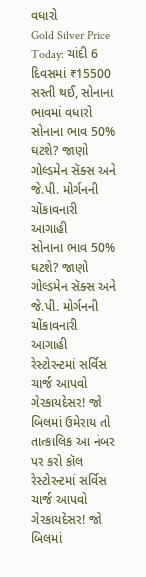વધારો
Gold Silver Price Today: ચાંદી 6 દિવસમાં ₹15500 સસ્તી થઈ, સોનાના ભાવમાં વધારો
સોનાના ભાવ 50% ઘટશે? જાણો ગોલ્ડમેન સૅક્સ અને જે.પી. મોર્ગનની ચોંકાવનારી આગાહી
સોનાના ભાવ 50% ઘટશે? જાણો ગોલ્ડમેન સૅક્સ અને જે.પી. મોર્ગનની ચોંકાવનારી આગાહી
રેસ્ટોરન્ટમાં સર્વિસ ચાર્જ આપવો ગેરકાયદેસર! જો બિલમાં ઉમેરાય તો તાત્કાલિક આ નંબર પર કરો કૉલ
રેસ્ટોરન્ટમાં સર્વિસ ચાર્જ આપવો ગેરકાયદેસર! જો બિલમાં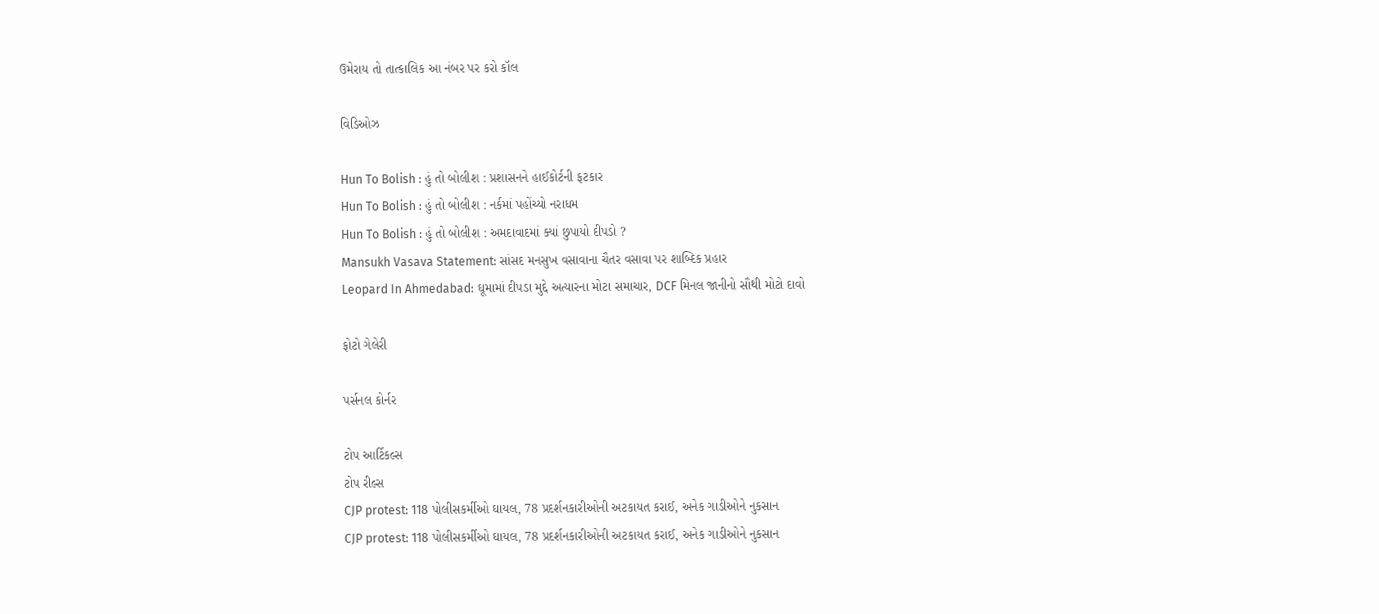ઉમેરાય તો તાત્કાલિક આ નંબર પર કરો કૉલ

વિડિઓઝ

Hun To Bolish : હું તો બોલીશ : પ્રશાસનને હાઈકોર્ટની ફટકાર
Hun To Bolish : હું તો બોલીશ : નર્કમાં પહોંચ્યો નરાધમ
Hun To Bolish : હું તો બોલીશ : અમદાવાદમાં ક્યાં છુપાયો દીપડો ?
Mansukh Vasava Statement: સાંસદ મનસુખ વસાવાના ચૈતર વસાવા પર શાબ્દિક પ્રહાર
Leopard In Ahmedabad: ઘૂમામાં દીપડા મુદ્દે અત્યારના મોટા સમાચાર, DCF મિનલ જાનીનો સૌથી મોટો દાવો

ફોટો ગેલેરી

પર્સનલ કોર્નર

ટોપ આર્ટિકલ્સ
ટોપ રીલ્સ
CJP protest: 118 પોલીસકર્મીઓ ઘાયલ, 78 પ્રદર્શનકારીઓની અટકાયત કરાઈ, અનેક ગાડીઓને નુકસાન
CJP protest: 118 પોલીસકર્મીઓ ઘાયલ, 78 પ્રદર્શનકારીઓની અટકાયત કરાઈ, અનેક ગાડીઓને નુકસાન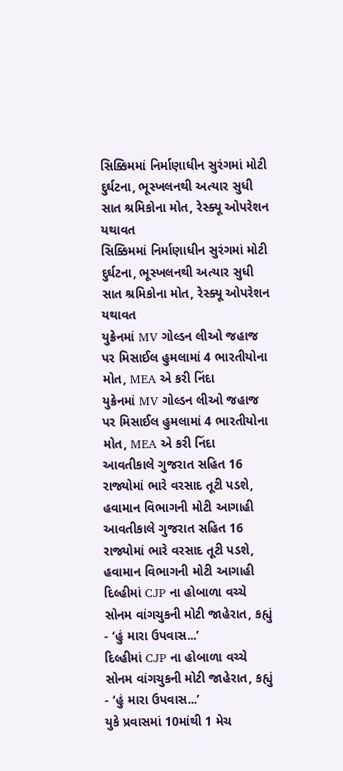સિક્કિમમાં નિર્માણાધીન સુરંગમાં મોટી દુર્ઘટના, ભૂસ્ખલનથી અત્યાર સુધી સાત શ્રમિકોના મોત, રેસ્ક્યૂ ઓપરેશન યથાવત
સિક્કિમમાં નિર્માણાધીન સુરંગમાં મોટી દુર્ઘટના, ભૂસ્ખલનથી અત્યાર સુધી સાત શ્રમિકોના મોત, રેસ્ક્યૂ ઓપરેશન યથાવત
યુક્રેનમાં MV ગોલ્ડન લીઓ જહાજ પર મિસાઈલ હુમલામાં 4 ભારતીયોના મોત, MEA એ કરી નિંદા
યુક્રેનમાં MV ગોલ્ડન લીઓ જહાજ પર મિસાઈલ હુમલામાં 4 ભારતીયોના મોત, MEA એ કરી નિંદા
આવતીકાલે ગુજરાત સહિત 16 રાજ્યોમાં ભારે વરસાદ તૂટી પડશે, હવામાન વિભાગની મોટી આગાહી
આવતીકાલે ગુજરાત સહિત 16 રાજ્યોમાં ભારે વરસાદ તૂટી પડશે, હવામાન વિભાગની મોટી આગાહી
દિલ્હીમાં CJP ના હોબાળા વચ્ચે સોનમ વાંગચુકની મોટી જાહેરાત, કહ્યું - ‘હું મારા ઉપવાસ...’
દિલ્હીમાં CJP ના હોબાળા વચ્ચે સોનમ વાંગચુકની મોટી જાહેરાત, કહ્યું - ‘હું મારા ઉપવાસ...’
યુકે પ્રવાસમાં 10માંથી 1 મેચ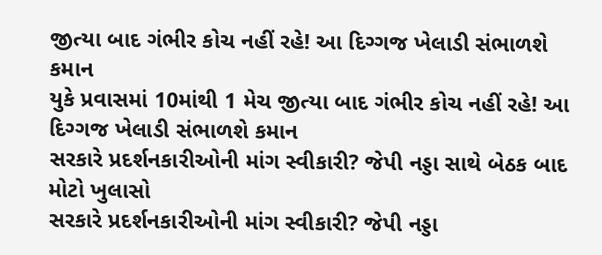જીત્યા બાદ ગંભીર કોચ નહીં રહે! આ દિગ્ગજ ખેલાડી સંભાળશે કમાન
યુકે પ્રવાસમાં 10માંથી 1 મેચ જીત્યા બાદ ગંભીર કોચ નહીં રહે! આ દિગ્ગજ ખેલાડી સંભાળશે કમાન
સરકારે પ્રદર્શનકારીઓની માંગ સ્વીકારી? જેપી નડ્ડા સાથે બેઠક બાદ મોટો ખુલાસો
સરકારે પ્રદર્શનકારીઓની માંગ સ્વીકારી? જેપી નડ્ડા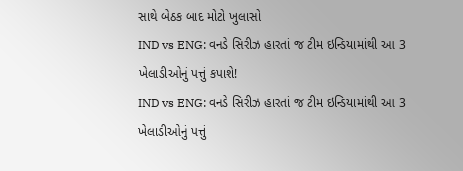સાથે બેઠક બાદ મોટો ખુલાસો
IND vs ENG: વનડે સિરીઝ હારતાં જ ટીમ ઇન્ડિયામાંથી આ 3 ખેલાડીઓનું પત્તું કપાશે!
IND vs ENG: વનડે સિરીઝ હારતાં જ ટીમ ઇન્ડિયામાંથી આ 3 ખેલાડીઓનું પત્તું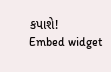કપાશે!
Embed widget